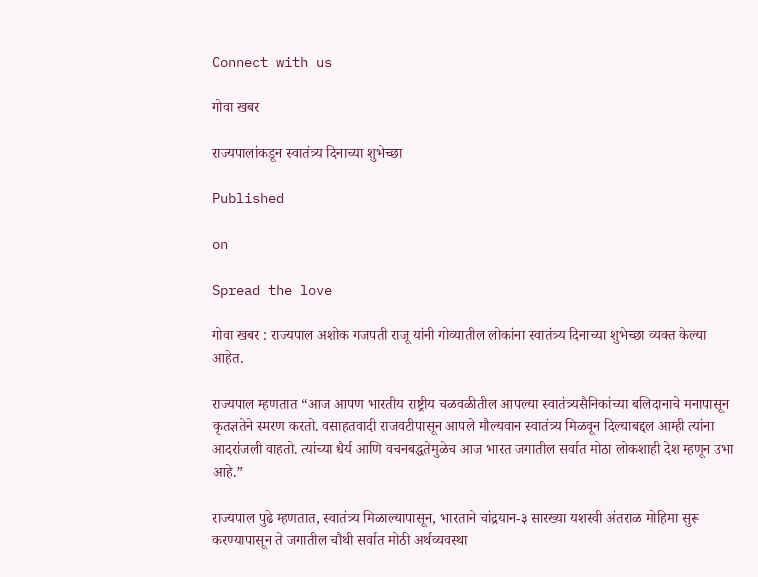Connect with us

गोवा खबर

राज्यपालांकडून स्वातंत्र्य दिनाच्या शुभेच्छा

Published

on

Spread the love

गोवा खबर : राज्यपाल अशोक गजपती राजू यांनी गोव्यातील लोकांना स्वातंत्र्य दिनाच्या शुभेच्छा व्यक्त केल्या आहेत.

राज्यपाल म्हणतात “आज आपण भारतीय राष्ट्रीय चळवळीतील आपल्या स्वातंत्र्यसैनिकांच्या बलिदानाचे मनापासून कृतज्ञतेने स्मरण करतो. वसाहतवादी राजवटीपासून आपले मौल्यवान स्वातंत्र्य मिळवून दिल्याबद्दल आम्ही त्यांना आदरांजली वाहतो. त्यांच्या धैर्य आणि वचनबद्धतेमुळेच आज भारत जगातील सर्वात मोठा लोकशाही देश म्हणून उभा आहे.”

राज्यपाल पुढे म्हणतात, स्वातंत्र्य मिळाल्यापासून, भारताने चांद्रयान-३ सारख्या यशस्वी अंतराळ मोहिमा सुरू करण्यापासून ते जगातील चौथी सर्वात मोठी अर्थव्यवस्था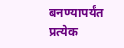बनण्यापर्यंत प्रत्येक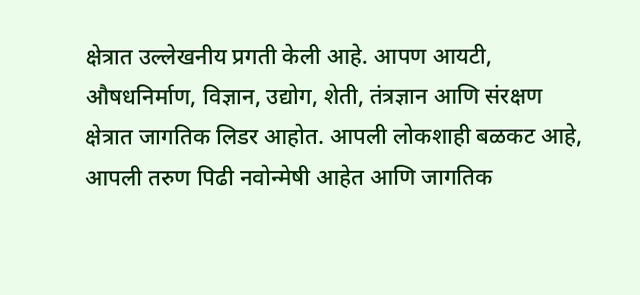क्षेत्रात उल्लेखनीय प्रगती केली आहे. आपण आयटी, औषधनिर्माण, विज्ञान, उद्योग, शेती, तंत्रज्ञान आणि संरक्षण क्षेत्रात जागतिक लिडर आहोत. आपली लोकशाही बळकट आहे, आपली तरुण पिढी नवोन्मेषी आहेत आणि जागतिक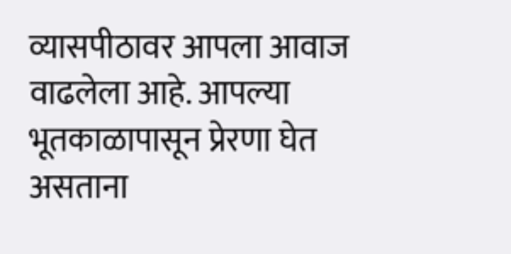व्यासपीठावर आपला आवाज वाढलेला आहे. आपल्या भूतकाळापासून प्रेरणा घेत असताना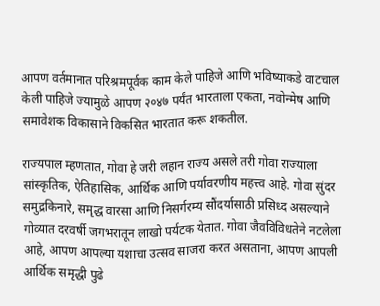आपण वर्तमानात परिश्रमपूर्वक काम केले पाहिजे आणि भविष्याकडे वाटचाल केली पाहिजे ज्यामुळे आपण २०४७ पर्यंत भारताला एकता, नवोन्मेष आणि समावेशक विकासाने विकसित भारतात करू शकतील.

राज्यपाल म्हणतात, गोवा हे जरी लहान राज्य असले तरी गोवा राज्याला सांस्कृतिक, ऐतिहासिक, आर्थिक आणि पर्यावरणीय महत्त्व आहे. गोवा सुंदर समुद्रकिनारे, समृद्ध वारसा आणि निसर्गरम्य सौंदर्यासाठी प्रसिध्द असल्याने गोव्यात दरवर्षी जगभरातून लाखो पर्यटक येतात. गोवा जैवविविधतेने नटलेला आहे, आपण आपल्या यशाचा उत्सव साजरा करत असताना, आपण आपली आर्थिक समृद्धी पुढे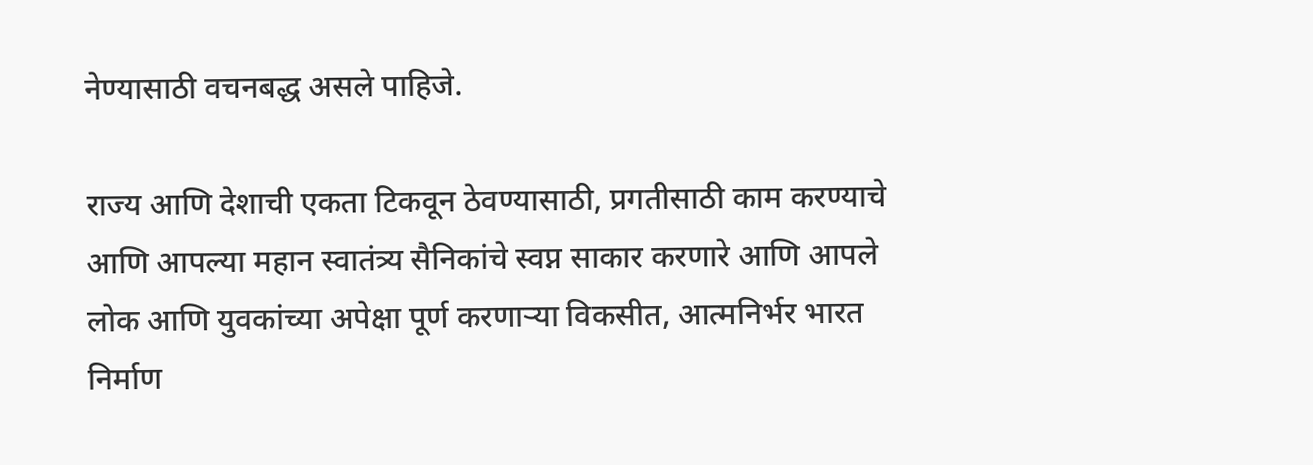नेण्यासाठी वचनबद्ध असले पाहिजे.

राज्य आणि देशाची एकता टिकवून ठेवण्यासाठी, प्रगतीसाठी काम करण्याचे आणि आपल्या महान स्वातंत्र्य सैनिकांचे स्वप्न साकार करणारे आणि आपले लोक आणि युवकांच्या अपेक्षा पूर्ण करणाऱ्या विकसीत, आत्मनिर्भर भारत निर्माण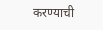करण्याची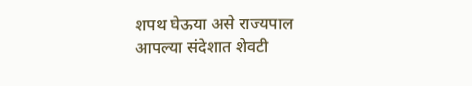शपथ घेऊया असे राज्यपाल आपल्या संदेशात शेवटी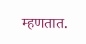म्हणतात.